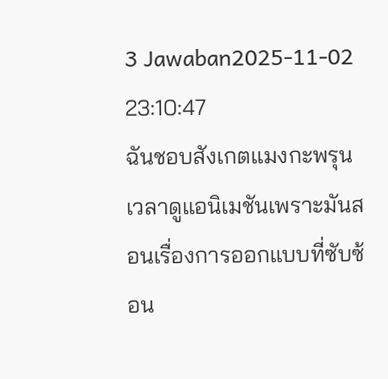3 Jawaban2025-11-02 23:10:47
ฉันชอบสังเกตแมงกะพรุนเวลาดูแอนิเมชันเพราะมันสอนเรื่องการออกแบบที่ซับซ้อน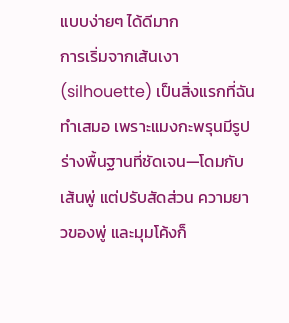แบบง่ายๆ ได้ดีมาก
การเริ่มจากเส้นเงา (silhouette) เป็นสิ่งแรกที่ฉันทำเสมอ เพราะแมงกะพรุนมีรูปร่างพื้นฐานที่ชัดเจน—โดมกับเส้นพู่ แต่ปรับสัดส่วน ความยาวของพู่ และมุมโค้งก็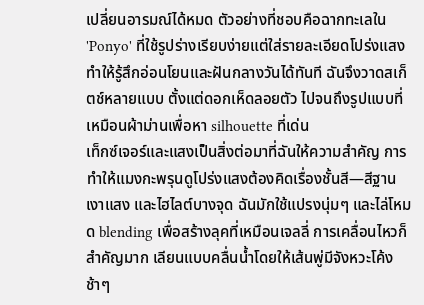เปลี่ยนอารมณ์ได้หมด ตัวอย่างที่ชอบคือฉากทะเลใน 'Ponyo' ที่ใช้รูปร่างเรียบง่ายแต่ใส่รายละเอียดโปร่งแสง ทำให้รู้สึกอ่อนโยนและฝันกลางวันได้ทันที ฉันจึงวาดสเก็ตช์หลายแบบ ตั้งแต่ดอกเห็ดลอยตัว ไปจนถึงรูปแบบที่เหมือนผ้าม่านเพื่อหา silhouette ที่เด่น
เท็กซ์เจอร์และแสงเป็นสิ่งต่อมาที่ฉันให้ความสำคัญ การทำให้แมงกะพรุนดูโปร่งแสงต้องคิดเรื่องชั้นสี—สีฐาน เงาแสง และไฮไลต์บางจุด ฉันมักใช้แปรงนุ่มๆ และไล่โหมด blending เพื่อสร้างลุคที่เหมือนเจลลี่ การเคลื่อนไหวก็สำคัญมาก เลียนแบบคลื่นน้ำโดยให้เส้นพู่มีจังหวะโค้งช้าๆ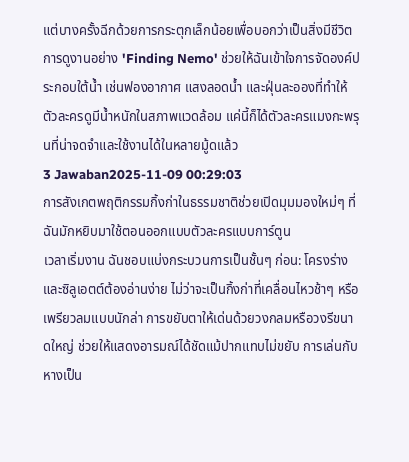แต่บางครั้งฉีกด้วยการกระตุกเล็กน้อยเพื่อบอกว่าเป็นสิ่งมีชีวิต การดูงานอย่าง 'Finding Nemo' ช่วยให้ฉันเข้าใจการจัดองค์ประกอบใต้น้ำ เช่นฟองอากาศ แสงลอดน้ำ และฝุ่นละอองที่ทำให้ตัวละครดูมีน้ำหนักในสภาพแวดล้อม แค่นี้ก็ได้ตัวละครแมงกะพรุนที่น่าจดจำและใช้งานได้ในหลายมู้ดแล้ว
3 Jawaban2025-11-09 00:29:03
การสังเกตพฤติกรรมกิ้งก่าในธรรมชาติช่วยเปิดมุมมองใหม่ๆ ที่ฉันมักหยิบมาใช้ตอนออกแบบตัวละครแบบการ์ตูน
เวลาเริ่มงาน ฉันชอบแบ่งกระบวนการเป็นชั้นๆ ก่อน: โครงร่างและซิลูเอตต์ต้องอ่านง่าย ไม่ว่าจะเป็นกิ้งก่าที่เคลื่อนไหวช้าๆ หรือเพรียวลมแบบนักล่า การขยับตาให้เด่นด้วยวงกลมหรือวงรีขนาดใหญ่ ช่วยให้แสดงอารมณ์ได้ชัดแม้ปากแทบไม่ขยับ การเล่นกับหางเป็น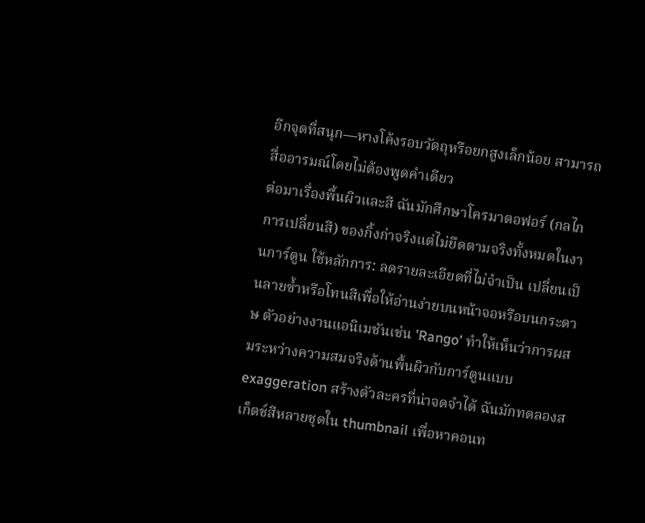อีกจุดที่สนุก—หางโค้งรอบวัตถุหรือยกสูงเล็กน้อย สามารถสื่ออารมณ์โดยไม่ต้องพูดคำเดียว
ต่อมาเรื่องพื้นผิวและสี ฉันมักศึกษาโครมาตอฟอร์ (กลไกการเปลี่ยนสี) ของกิ้งก่าจริงแต่ไม่ยึดตามจริงทั้งหมดในงานการ์ตูน ใช้หลักการ: ลดรายละเอียดที่ไม่จำเป็น เปลี่ยนเป็นลายซ้ำหรือโทนสีเพื่อให้อ่านง่ายบนหน้าจอหรือบนกระดาษ ตัวอย่างงานแอนิเมชันเช่น 'Rango' ทำให้เห็นว่าการผสมระหว่างความสมจริงด้านพื้นผิวกับการ์ตูนแบบ exaggeration สร้างตัวละครที่น่าจดจำได้ ฉันมักทดลองสเก็ตช์สีหลายชุดใน thumbnail เพื่อหาคอนท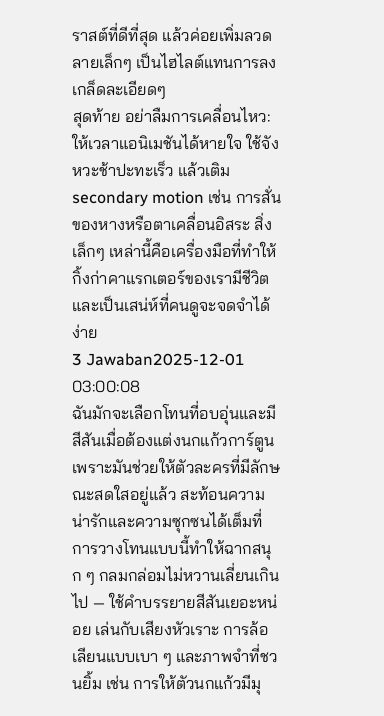ราสต์ที่ดีที่สุด แล้วค่อยเพิ่มลวดลายเล็กๆ เป็นไฮไลต์แทนการลงเกล็ดละเอียดๆ
สุดท้าย อย่าลืมการเคลื่อนไหว: ให้เวลาแอนิเมชันได้หายใจ ใช้จังหวะช้าปะทะเร็ว แล้วเติม secondary motion เช่น การสั่นของหางหรือตาเคลื่อนอิสระ สิ่งเล็กๆ เหล่านี้คือเครื่องมือที่ทำให้กิ้งก่าคาแรกเตอร์ของเรามีชีวิต และเป็นเสน่ห์ที่คนดูจะจดจำได้ง่าย
3 Jawaban2025-12-01 03:00:08
ฉันมักจะเลือกโทนที่อบอุ่นและมีสีสันเมื่อต้องแต่งนกแก้วการ์ตูน เพราะมันช่วยให้ตัวละครที่มีลักษณะสดใสอยู่แล้ว สะท้อนความน่ารักและความซุกซนได้เต็มที่
การวางโทนแบบนี้ทำให้ฉากสนุก ๆ กลมกล่อมไม่หวานเลี่ยนเกินไป — ใช้คำบรรยายสีสันเยอะหน่อย เล่นกับเสียงหัวเราะ การล้อเลียนแบบเบา ๆ และภาพจำที่ชวนยิ้ม เช่น การให้ตัวนกแก้วมีมุ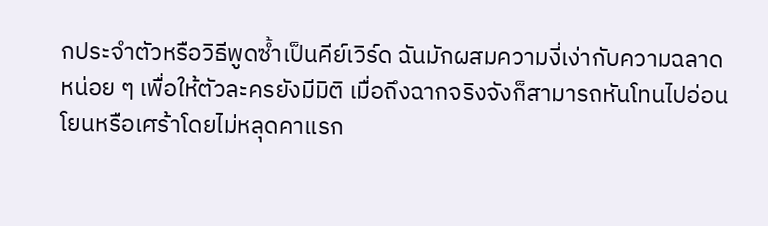กประจำตัวหรือวิธีพูดซ้ำเป็นคีย์เวิร์ด ฉันมักผสมความงี่เง่ากับความฉลาดหน่อย ๆ เพื่อให้ตัวละครยังมีมิติ เมื่อถึงฉากจริงจังก็สามารถหันโทนไปอ่อนโยนหรือเศร้าโดยไม่หลุดคาแรก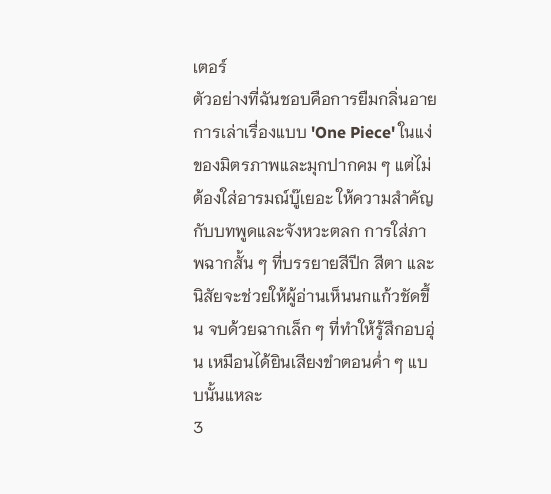เตอร์
ตัวอย่างที่ฉันชอบคือการยืมกลิ่นอายการเล่าเรื่องแบบ 'One Piece' ในแง่ของมิตรภาพและมุกปากคม ๆ แต่ไม่ต้องใส่อารมณ์บู๊เยอะ ให้ความสำคัญกับบทพูดและจังหวะตลก การใส่ภาพฉากสั้น ๆ ที่บรรยายสีปีก สีตา และนิสัยจะช่วยให้ผู้อ่านเห็นนกแก้วชัดขึ้น จบด้วยฉากเล็ก ๆ ที่ทำให้รู้สึกอบอุ่น เหมือนได้ยินเสียงขำตอนค่ำ ๆ แบบนั้นแหละ
3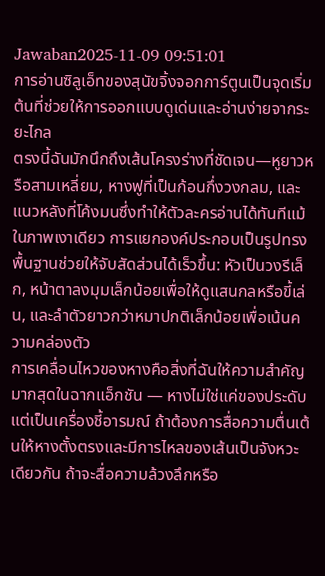Jawaban2025-11-09 09:51:01
การอ่านซิลูเอ็ทของสุนัขจิ้งจอกการ์ตูนเป็นจุดเริ่มต้นที่ช่วยให้การออกแบบดูเด่นและอ่านง่ายจากระยะไกล
ตรงนี้ฉันมักนึกถึงเส้นโครงร่างที่ชัดเจน—หูยาวหรือสามเหลี่ยม, หางฟูที่เป็นก้อนกึ่งวงกลม, และแนวหลังที่โค้งมนซึ่งทำให้ตัวละครอ่านได้ทันทีแม้ในภาพเงาเดียว การแยกองค์ประกอบเป็นรูปทรงพื้นฐานช่วยให้จับสัดส่วนได้เร็วขึ้น: หัวเป็นวงรีเล็ก, หน้าตาลงมุมเล็กน้อยเพื่อให้ดูแสนกลหรือขี้เล่น, และลำตัวยาวกว่าหมาปกติเล็กน้อยเพื่อเน้นความคล่องตัว
การเคลื่อนไหวของหางคือสิ่งที่ฉันให้ความสำคัญมากสุดในฉากแอ็กชัน — หางไม่ใช่แค่ของประดับ แต่เป็นเครื่องชี้อารมณ์ ถ้าต้องการสื่อความตื่นเต้นให้หางตั้งตรงและมีการไหลของเส้นเป็นจังหวะเดียวกัน ถ้าจะสื่อความล้วงลึกหรือ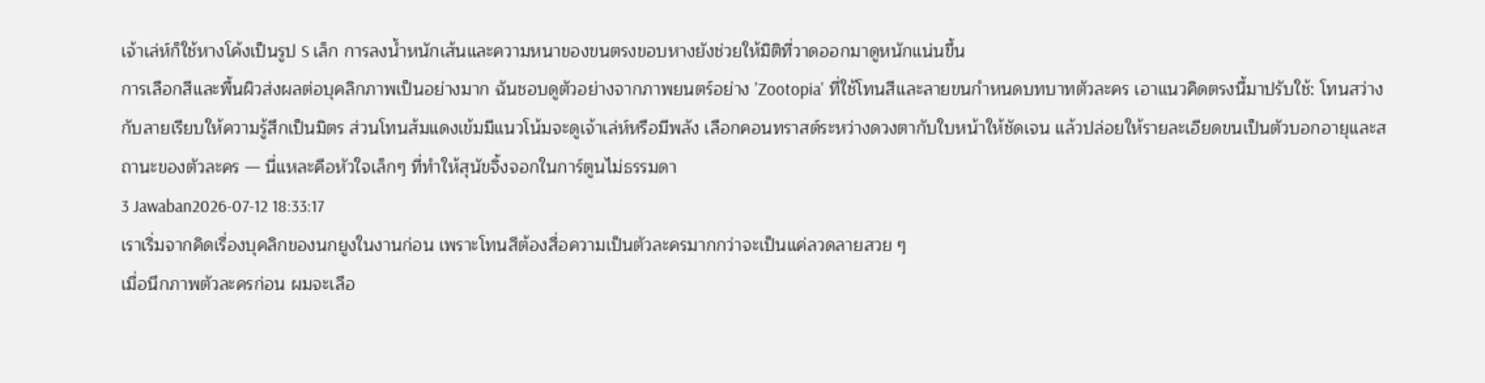เจ้าเล่ห์ก็ใช้หางโค้งเป็นรูป S เล็ก การลงน้ำหนักเส้นและความหนาของขนตรงขอบหางยังช่วยให้มิติที่วาดออกมาดูหนักแน่นขึ้น
การเลือกสีและพื้นผิวส่งผลต่อบุคลิกภาพเป็นอย่างมาก ฉันชอบดูตัวอย่างจากภาพยนตร์อย่าง 'Zootopia' ที่ใช้โทนสีและลายขนกำหนดบทบาทตัวละคร เอาแนวคิดตรงนี้มาปรับใช้: โทนสว่างกับลายเรียบให้ความรู้สึกเป็นมิตร ส่วนโทนส้มแดงเข้มมีแนวโน้มจะดูเจ้าเล่ห์หรือมีพลัง เลือกคอนทราสต์ระหว่างดวงตากับใบหน้าให้ชัดเจน แล้วปล่อยให้รายละเอียดขนเป็นตัวบอกอายุและสถานะของตัวละคร — นี่แหละคือหัวใจเล็กๆ ที่ทำให้สุนัขจิ้งจอกในการ์ตูนไม่ธรรมดา
3 Jawaban2026-07-12 18:33:17
เราเริ่มจากคิดเรื่องบุคลิกของนกยูงในงานก่อน เพราะโทนสีต้องสื่อความเป็นตัวละครมากกว่าจะเป็นแค่ลวดลายสวย ๆ
เมื่อนึกภาพตัวละครก่อน ผมจะเลือ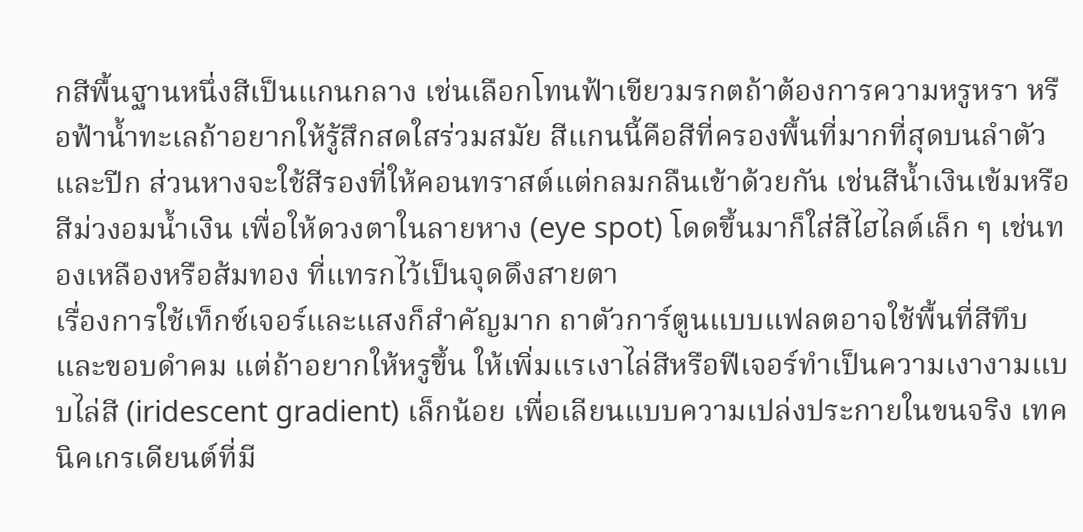กสีพื้นฐานหนึ่งสีเป็นแกนกลาง เช่นเลือกโทนฟ้าเขียวมรกตถ้าต้องการความหรูหรา หรือฟ้าน้ำทะเลถ้าอยากให้รู้สึกสดใสร่วมสมัย สีแกนนี้คือสีที่ครองพื้นที่มากที่สุดบนลำตัวและปีก ส่วนหางจะใช้สีรองที่ให้คอนทราสต์แต่กลมกลืนเข้าด้วยกัน เช่นสีน้ำเงินเข้มหรือสีม่วงอมน้ำเงิน เพื่อให้ดวงตาในลายหาง (eye spot) โดดขึ้นมาก็ใส่สีไฮไลต์เล็ก ๆ เช่นทองเหลืองหรือส้มทอง ที่แทรกไว้เป็นจุดดึงสายตา
เรื่องการใช้เท็กซ์เจอร์และแสงก็สำคัญมาก ถาตัวการ์ตูนแบบแฟลตอาจใช้พื้นที่สีทึบและขอบดำคม แต่ถ้าอยากให้หรูขึ้น ให้เพิ่มแรเงาไล่สีหรือฟีเจอร์ทำเป็นความเงางามแบบไล่สี (iridescent gradient) เล็กน้อย เพื่อเลียนแบบความเปล่งประกายในขนจริง เทคนิคเกรเดียนต์ที่มี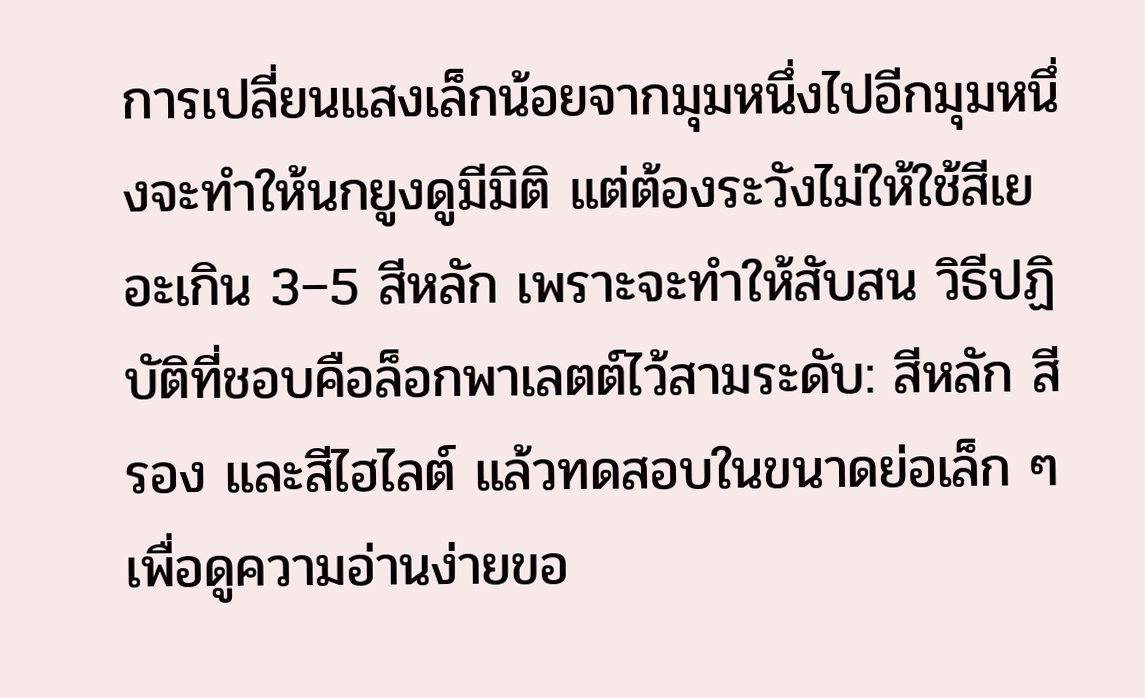การเปลี่ยนแสงเล็กน้อยจากมุมหนึ่งไปอีกมุมหนึ่งจะทำให้นกยูงดูมีมิติ แต่ต้องระวังไม่ให้ใช้สีเยอะเกิน 3–5 สีหลัก เพราะจะทำให้สับสน วิธีปฏิบัติที่ชอบคือล็อกพาเลตต์ไว้สามระดับ: สีหลัก สีรอง และสีไฮไลต์ แล้วทดสอบในขนาดย่อเล็ก ๆ เพื่อดูความอ่านง่ายขอ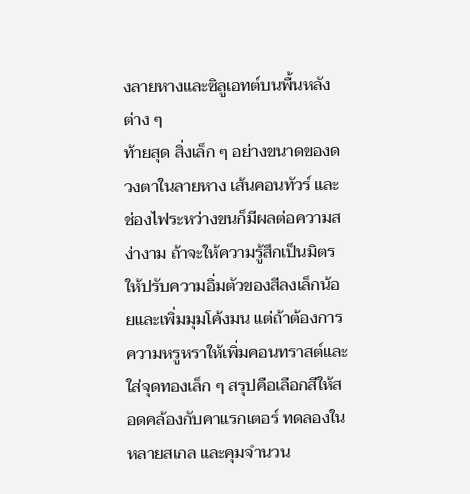งลายหางและซิลูเอทต์บนพื้นหลังต่าง ๆ
ท้ายสุด สิ่งเล็ก ๆ อย่างขนาดของดวงตาในลายหาง เส้นคอนทัวร์ และช่องไฟระหว่างขนก็มีผลต่อความสง่างาม ถ้าจะให้ความรู้สึกเป็นมิตร ให้ปรับความอิ่มตัวของสีลงเล็กน้อยและเพิ่มมุมโค้งมน แต่ถ้าต้องการความหรูหราให้เพิ่มคอนทราสต์และใส่จุดทองเล็ก ๆ สรุปคือเลือกสีให้สอดคล้องกับคาแรกเตอร์ ทดลองในหลายสเกล และคุมจำนวน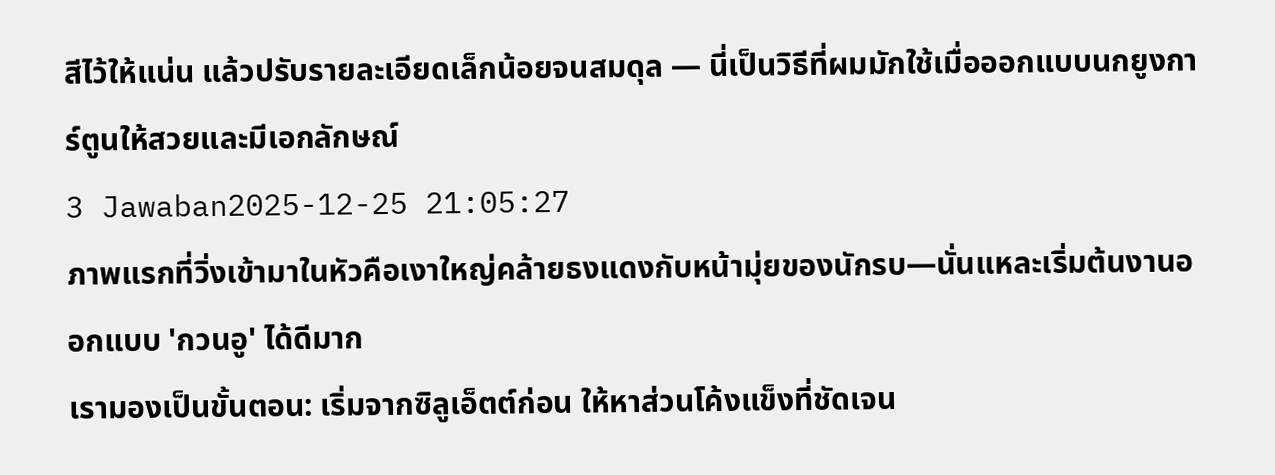สีไว้ให้แน่น แล้วปรับรายละเอียดเล็กน้อยจนสมดุล — นี่เป็นวิธีที่ผมมักใช้เมื่อออกแบบนกยูงการ์ตูนให้สวยและมีเอกลักษณ์
3 Jawaban2025-12-25 21:05:27
ภาพแรกที่วิ่งเข้ามาในหัวคือเงาใหญ่คล้ายธงแดงกับหน้ามุ่ยของนักรบ—นั่นแหละเริ่มต้นงานออกแบบ 'กวนอู' ได้ดีมาก
เรามองเป็นขั้นตอน: เริ่มจากซิลูเอ็ตต์ก่อน ให้หาส่วนโค้งแข็งที่ชัดเจน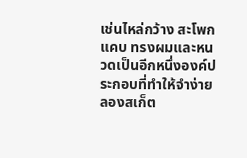เช่นไหล่กว้าง สะโพกแคบ ทรงผมและหนวดเป็นอีกหนึ่งองค์ประกอบที่ทำให้จำง่าย ลองสเก็ต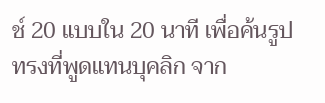ช์ 20 แบบใน 20 นาที เพื่อค้นรูปทรงที่พูดแทนบุคลิก จาก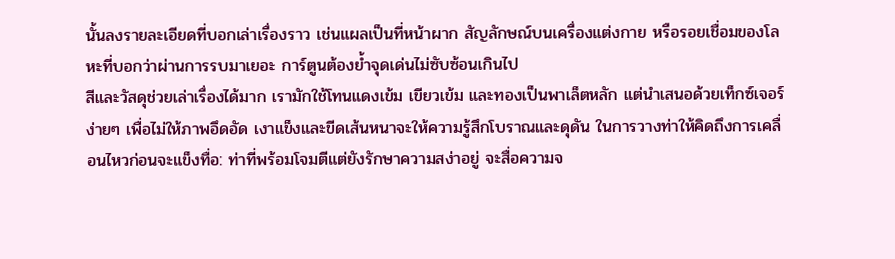นั้นลงรายละเอียดที่บอกเล่าเรื่องราว เช่นแผลเป็นที่หน้าผาก สัญลักษณ์บนเครื่องแต่งกาย หรือรอยเชื่อมของโลหะที่บอกว่าผ่านการรบมาเยอะ การ์ตูนต้องย้ำจุดเด่นไม่ซับซ้อนเกินไป
สีและวัสดุช่วยเล่าเรื่องได้มาก เรามักใช้โทนแดงเข้ม เขียวเข้ม และทองเป็นพาเล็ตหลัก แต่นำเสนอด้วยเท็กซ์เจอร์ง่ายๆ เพื่อไม่ให้ภาพอึดอัด เงาแข็งและขีดเส้นหนาจะให้ความรู้สึกโบราณและดุดัน ในการวางท่าให้คิดถึงการเคลื่อนไหวก่อนจะแข็งทื่อ: ท่าที่พร้อมโจมตีแต่ยังรักษาความสง่าอยู่ จะสื่อความจ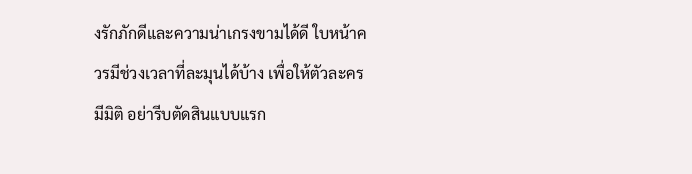งรักภักดีและความน่าเกรงขามได้ดี ใบหน้าควรมีช่วงเวลาที่ละมุนได้บ้าง เพื่อให้ตัวละครมีมิติ อย่ารีบตัดสินแบบแรก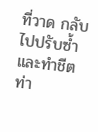ที่วาด กลับไปปรับซ้ำและทำชีตท่า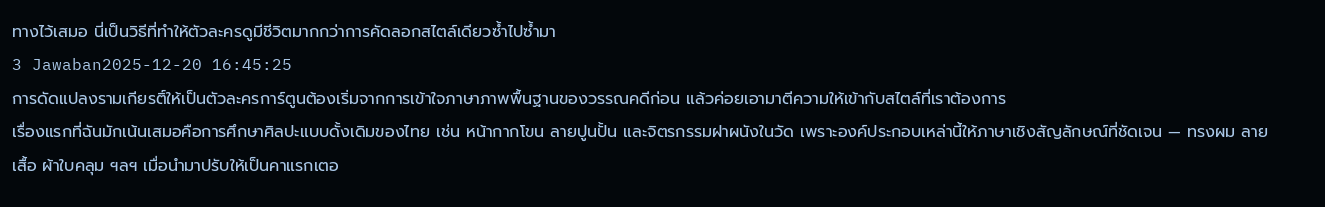ทางไว้เสมอ นี่เป็นวิธีที่ทำให้ตัวละครดูมีชีวิตมากกว่าการคัดลอกสไตล์เดียวซ้ำไปซ้ำมา
3 Jawaban2025-12-20 16:45:25
การดัดแปลงรามเกียรติ์ให้เป็นตัวละครการ์ตูนต้องเริ่มจากการเข้าใจภาษาภาพพื้นฐานของวรรณคดีก่อน แล้วค่อยเอามาตีความให้เข้ากับสไตล์ที่เราต้องการ
เรื่องแรกที่ฉันมักเน้นเสมอคือการศึกษาศิลปะแบบดั้งเดิมของไทย เช่น หน้ากากโขน ลายปูนปั้น และจิตรกรรมฝาผนังในวัด เพราะองค์ประกอบเหล่านี้ให้ภาษาเชิงสัญลักษณ์ที่ชัดเจน — ทรงผม ลายเสื้อ ผ้าใบคลุม ฯลฯ เมื่อนำมาปรับให้เป็นคาแรกเตอ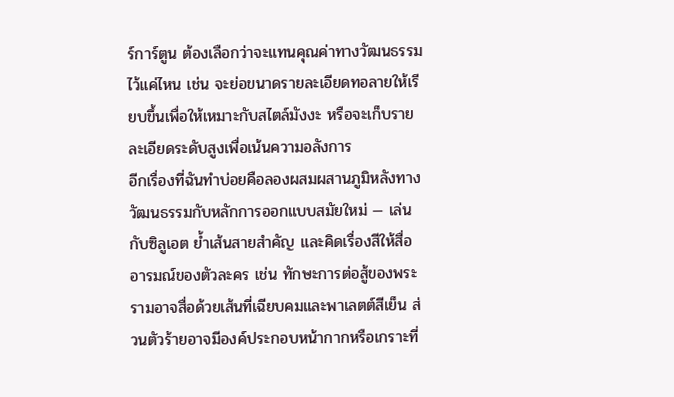ร์การ์ตูน ต้องเลือกว่าจะแทนคุณค่าทางวัฒนธรรมไว้แค่ไหน เช่น จะย่อขนาดรายละเอียดทอลายให้เรียบขึ้นเพื่อให้เหมาะกับสไตล์มังงะ หรือจะเก็บรายละเอียดระดับสูงเพื่อเน้นความอลังการ
อีกเรื่องที่ฉันทำบ่อยคือลองผสมผสานภูมิหลังทางวัฒนธรรมกับหลักการออกแบบสมัยใหม่ — เล่นกับซิลูเอต ย้ำเส้นสายสำคัญ และคิดเรื่องสีให้สื่ออารมณ์ของตัวละคร เช่น ทักษะการต่อสู้ของพระรามอาจสื่อด้วยเส้นที่เฉียบคมและพาเลตต์สีเย็น ส่วนตัวร้ายอาจมีองค์ประกอบหน้ากากหรือเกราะที่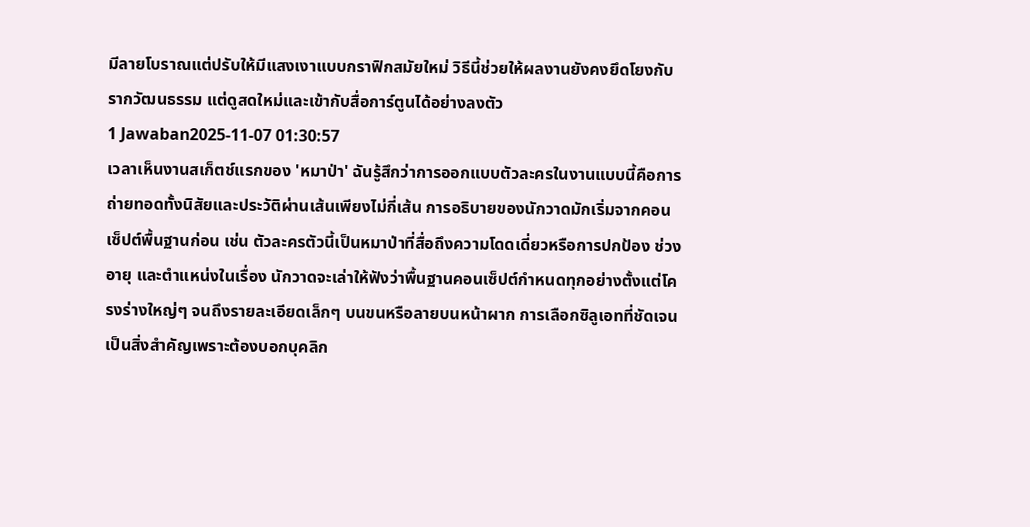มีลายโบราณแต่ปรับให้มีแสงเงาแบบกราฟิกสมัยใหม่ วิธีนี้ช่วยให้ผลงานยังคงยึดโยงกับรากวัฒนธรรม แต่ดูสดใหม่และเข้ากับสื่อการ์ตูนได้อย่างลงตัว
1 Jawaban2025-11-07 01:30:57
เวลาเห็นงานสเก็ตช์แรกของ 'หมาป่า' ฉันรู้สึกว่าการออกแบบตัวละครในงานแบบนี้คือการถ่ายทอดทั้งนิสัยและประวัติผ่านเส้นเพียงไม่กี่เส้น การอธิบายของนักวาดมักเริ่มจากคอนเซ็ปต์พื้นฐานก่อน เช่น ตัวละครตัวนี้เป็นหมาป่าที่สื่อถึงความโดดเดี่ยวหรือการปกป้อง ช่วงอายุ และตำแหน่งในเรื่อง นักวาดจะเล่าให้ฟังว่าพื้นฐานคอนเซ็ปต์กำหนดทุกอย่างตั้งแต่โครงร่างใหญ่ๆ จนถึงรายละเอียดเล็กๆ บนขนหรือลายบนหน้าผาก การเลือกซิลูเอทที่ชัดเจนเป็นสิ่งสำคัญเพราะต้องบอกบุคลิก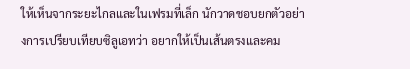ให้เห็นจากระยะไกลและในเฟรมที่เล็ก นักวาดชอบยกตัวอย่างการเปรียบเทียบซิลูเอทว่า อยากให้เป็นเส้นตรงและคม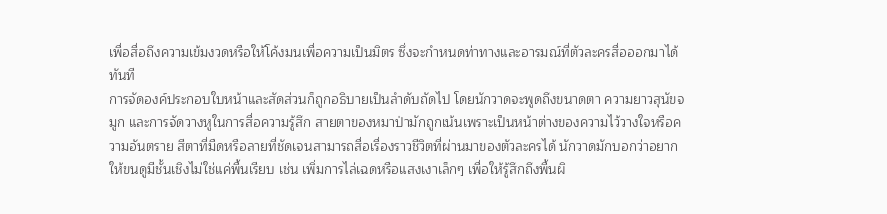เพื่อสื่อถึงความเข้มงวดหรือให้โค้งมนเพื่อความเป็นมิตร ซึ่งจะกำหนดท่าทางและอารมณ์ที่ตัวละครสื่อออกมาได้ทันที
การจัดองค์ประกอบใบหน้าและสัดส่วนก็ถูกอธิบายเป็นลำดับถัดไป โดยนักวาดจะพูดถึงขนาดตา ความยาวสุนัขจมูก และการจัดวางหูในการสื่อความรู้สึก สายตาของหมาป่ามักถูกเน้นเพราะเป็นหน้าต่างของความไว้วางใจหรือความอันตราย สีตาที่มืดหรือลายที่ชัดเจนสามารถสื่อเรื่องราวชีวิตที่ผ่านมาของตัวละครได้ นักวาดมักบอกว่าอยากให้ขนดูมีชั้นเชิงไม่ใช่แค่พื้นเรียบ เช่น เพิ่มการไล่เฉดหรือแสงเงาเล็กๆ เพื่อให้รู้สึกถึงพื้นผิ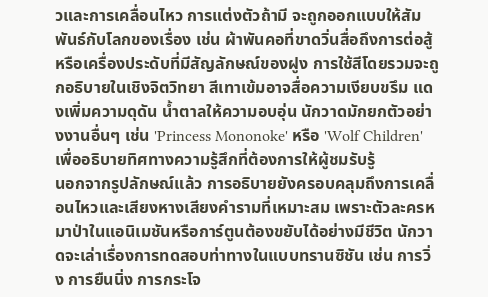วและการเคลื่อนไหว การแต่งตัวถ้ามี จะถูกออกแบบให้สัมพันธ์กับโลกของเรื่อง เช่น ผ้าพันคอที่ขาดวิ่นสื่อถึงการต่อสู้หรือเครื่องประดับที่มีสัญลักษณ์ของฝูง การใช้สีโดยรวมจะถูกอธิบายในเชิงจิตวิทยา สีเทาเข้มอาจสื่อความเงียบขรึม แดงเพิ่มความดุดัน น้ำตาลให้ความอบอุ่น นักวาดมักยกตัวอย่างงานอื่นๆ เช่น 'Princess Mononoke' หรือ 'Wolf Children' เพื่ออธิบายทิศทางความรู้สึกที่ต้องการให้ผู้ชมรับรู้
นอกจากรูปลักษณ์แล้ว การอธิบายยังครอบคลุมถึงการเคลื่อนไหวและเสียงหางเสียงคำรามที่เหมาะสม เพราะตัวละครหมาป่าในแอนิเมชันหรือการ์ตูนต้องขยับได้อย่างมีชีวิต นักวาดจะเล่าเรื่องการทดสอบท่าทางในแบบทรานซิชัน เช่น การวิ่ง การยืนนิ่ง การกระโจ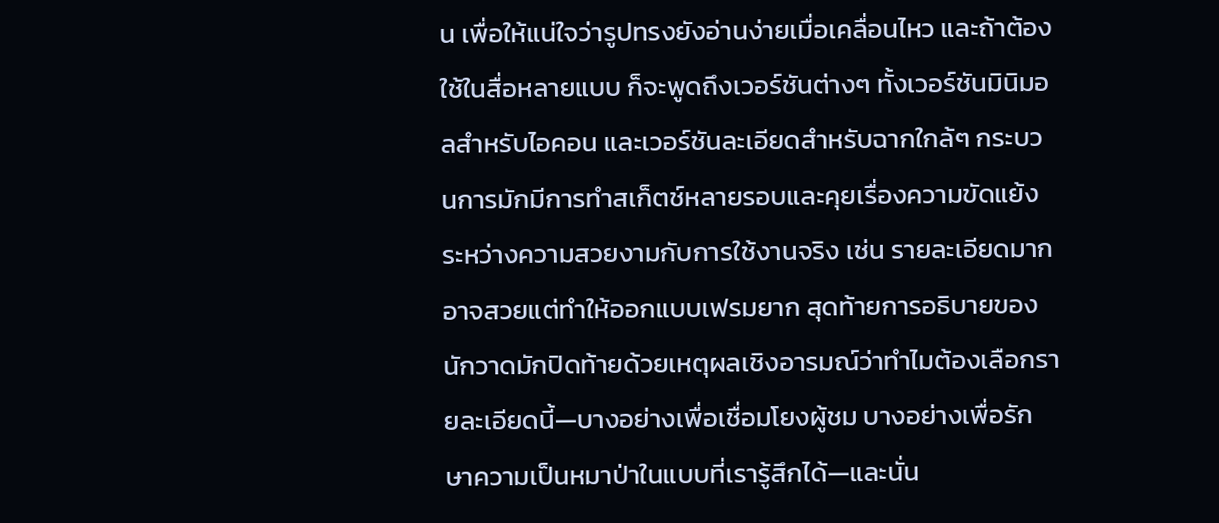น เพื่อให้แน่ใจว่ารูปทรงยังอ่านง่ายเมื่อเคลื่อนไหว และถ้าต้องใช้ในสื่อหลายแบบ ก็จะพูดถึงเวอร์ชันต่างๆ ทั้งเวอร์ชันมินิมอลสำหรับไอคอน และเวอร์ชันละเอียดสำหรับฉากใกล้ๆ กระบวนการมักมีการทำสเก็ตช์หลายรอบและคุยเรื่องความขัดแย้งระหว่างความสวยงามกับการใช้งานจริง เช่น รายละเอียดมากอาจสวยแต่ทำให้ออกแบบเฟรมยาก สุดท้ายการอธิบายของนักวาดมักปิดท้ายด้วยเหตุผลเชิงอารมณ์ว่าทำไมต้องเลือกรายละเอียดนี้—บางอย่างเพื่อเชื่อมโยงผู้ชม บางอย่างเพื่อรักษาความเป็นหมาป่าในแบบที่เรารู้สึกได้—และนั่น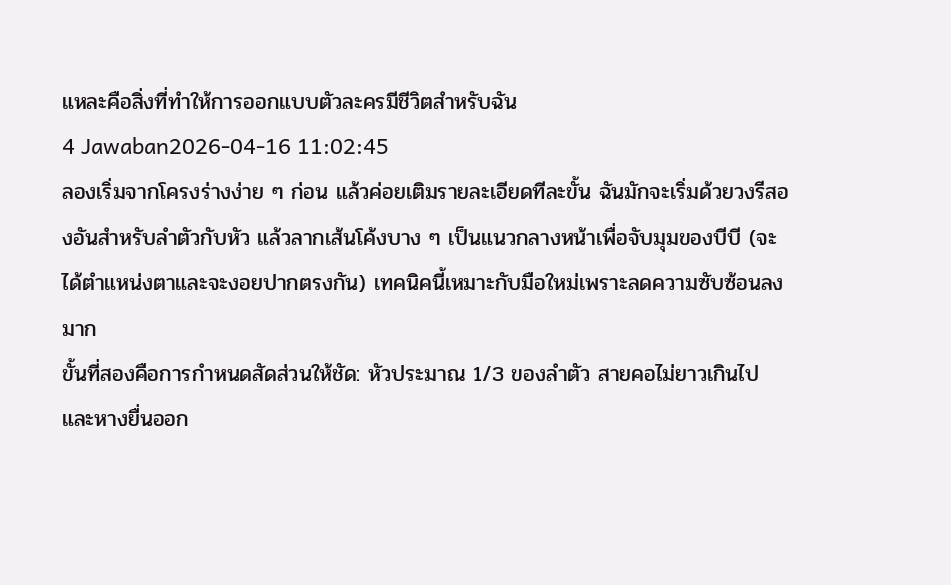แหละคือสิ่งที่ทำให้การออกแบบตัวละครมีชีวิตสำหรับฉัน
4 Jawaban2026-04-16 11:02:45
ลองเริ่มจากโครงร่างง่าย ๆ ก่อน แล้วค่อยเติมรายละเอียดทีละขั้น ฉันมักจะเริ่มด้วยวงรีสองอันสำหรับลำตัวกับหัว แล้วลากเส้นโค้งบาง ๆ เป็นแนวกลางหน้าเพื่อจับมุมของบีบี (จะได้ตำแหน่งตาและจะงอยปากตรงกัน) เทคนิคนี้เหมาะกับมือใหม่เพราะลดความซับซ้อนลงมาก
ขั้นที่สองคือการกำหนดสัดส่วนให้ชัด: หัวประมาณ 1/3 ของลำตัว สายคอไม่ยาวเกินไป และหางยื่นออก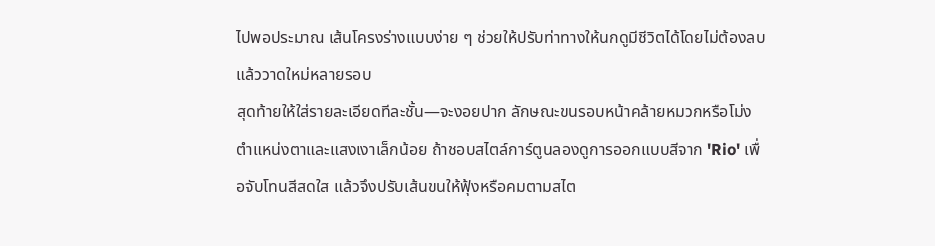ไปพอประมาณ เส้นโครงร่างแบบง่าย ๆ ช่วยให้ปรับท่าทางให้นกดูมีชีวิตได้โดยไม่ต้องลบแล้ววาดใหม่หลายรอบ
สุดท้ายให้ใส่รายละเอียดทีละชั้น—จะงอยปาก ลักษณะขนรอบหน้าคล้ายหมวกหรือโม่ง ตำแหน่งตาและแสงเงาเล็กน้อย ถ้าชอบสไตล์การ์ตูนลองดูการออกแบบสีจาก 'Rio' เพื่อจับโทนสีสดใส แล้วจึงปรับเส้นขนให้ฟุ้งหรือคมตามสไต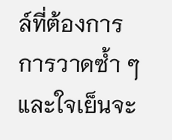ล์ที่ต้องการ การวาดซ้ำ ๆ และใจเย็นจะ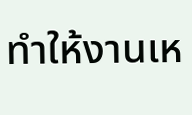ทำให้งานเห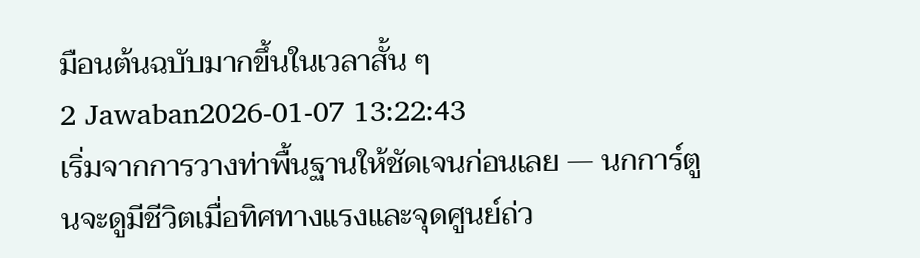มือนต้นฉบับมากขึ้นในเวลาสั้น ๆ
2 Jawaban2026-01-07 13:22:43
เริ่มจากการวางท่าพื้นฐานให้ชัดเจนก่อนเลย — นกการ์ตูนจะดูมีชีวิตเมื่อทิศทางแรงและจุดศูนย์ถ่ว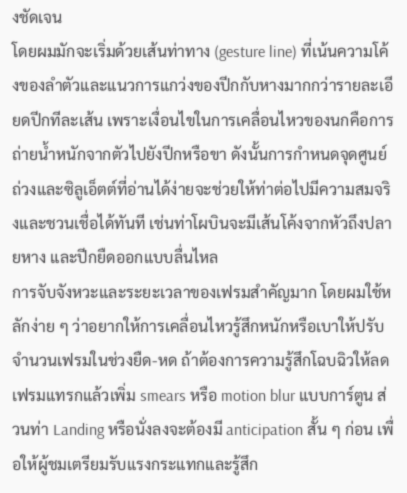งชัดเจน
โดยผมมักจะเริ่มด้วยเส้นท่าทาง (gesture line) ที่เน้นความโค้งของลำตัวและแนวการแกว่งของปีกกับหางมากกว่ารายละเอียดปีกทีละเส้น เพราะเงื่อนไขในการเคลื่อนไหวของนกคือการถ่ายน้ำหนักจากตัวไปยังปีกหรือขา ดังนั้นการกำหนดจุดศูนย์ถ่วงและซิลูเอ็ตต์ที่อ่านได้ง่ายจะช่วยให้ท่าต่อไปมีความสมจริงและชวนเชื่อได้ทันที เช่นท่าโผบินจะมีเส้นโค้งจากหัวถึงปลายหาง และปีกยืดออกแบบลื่นไหล
การจับจังหวะและระยะเวลาของเฟรมสำคัญมาก โดยผมใช้หลักง่าย ๆ ว่าอยากให้การเคลื่อนไหวรู้สึกหนักหรือเบาให้ปรับจำนวนเฟรมในช่วงยืด-หด ถ้าต้องการความรู้สึกโฉบฉิวให้ลดเฟรมแทรกแล้วเพิ่ม smears หรือ motion blur แบบการ์ตูน ส่วนท่า Landing หรือนั่งลงจะต้องมี anticipation สั้น ๆ ก่อน เพื่อให้ผู้ชมเตรียมรับแรงกระแทกและรู้สึก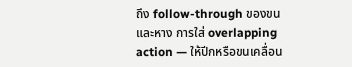ถึง follow-through ของขนและหาง การใส่ overlapping action — ให้ปีกหรือขนเคลื่อน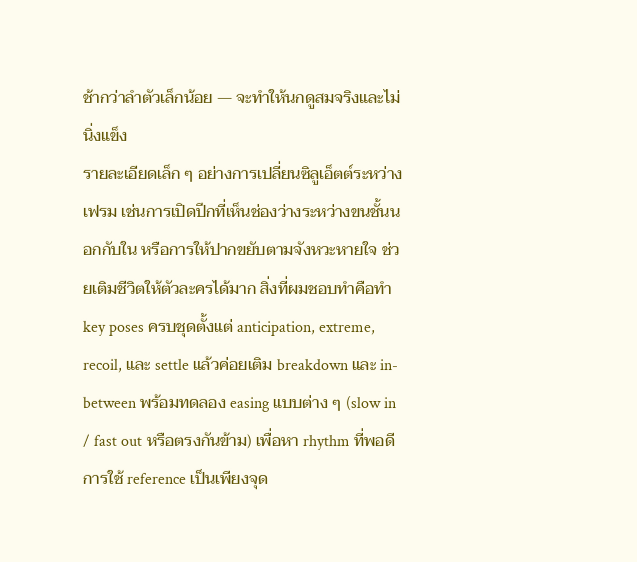ช้ากว่าลำตัวเล็กน้อย — จะทำให้นกดูสมจริงและไม่นิ่งแข็ง
รายละเอียดเล็ก ๆ อย่างการเปลี่ยนซิลูเอ็ตต์ระหว่างเฟรม เช่นการเปิดปีกที่เห็นช่องว่างระหว่างขนชั้นนอกกับใน หรือการให้ปากขยับตามจังหวะหายใจ ช่วยเติมชีวิตให้ตัวละครได้มาก สิ่งที่ผมชอบทำคือทำ key poses ครบชุดตั้งแต่ anticipation, extreme, recoil, และ settle แล้วค่อยเติม breakdown และ in-between พร้อมทดลอง easing แบบต่าง ๆ (slow in / fast out หรือตรงกันข้าม) เพื่อหา rhythm ที่พอดี การใช้ reference เป็นเพียงจุด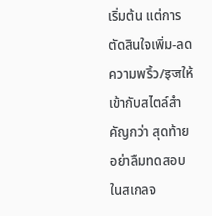เริ่มต้น แต่การตัดสินใจเพิ่ม-ลดความพริ้ว/इजให้เข้ากับสไตล์สำคัญกว่า สุดท้ายอย่าลืมทดสอบในสเกลจ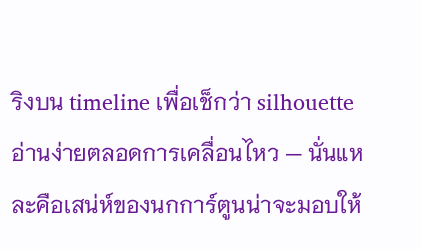ริงบน timeline เพื่อเช็กว่า silhouette อ่านง่ายตลอดการเคลื่อนไหว — นั่นแหละคือเสน่ห์ของนกการ์ตูนน่าจะมอบให้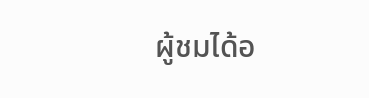ผู้ชมได้อ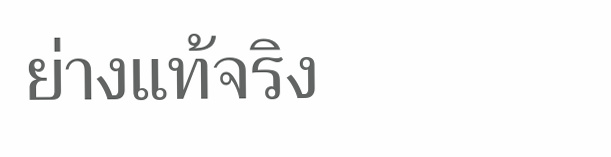ย่างแท้จริง